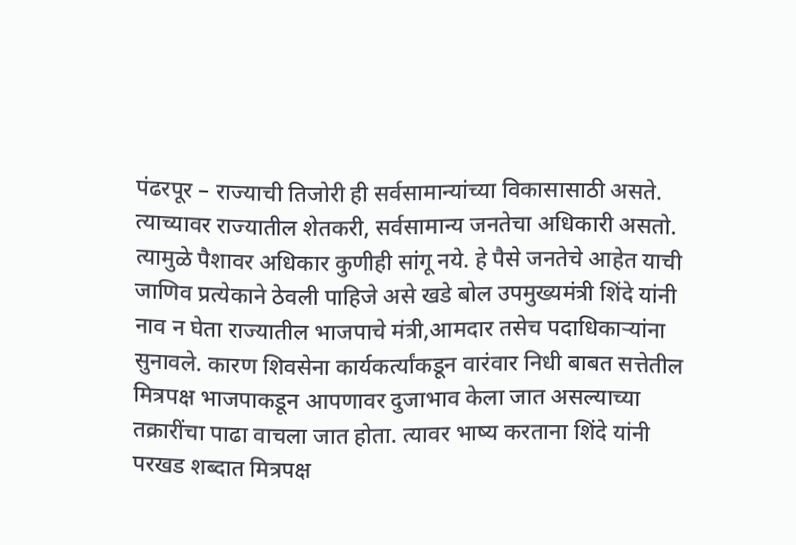पंढरपूर – राज्याची तिजोरी ही सर्वसामान्यांच्या विकासासाठी असते. त्याच्यावर राज्यातील शेतकरी, सर्वसामान्य जनतेचा अधिकारी असतो. त्यामुळे पैशावर अधिकार कुणीही सांगू नये. हे पैसे जनतेचे आहेत याची जाणिव प्रत्येकाने ठेवली पाहिजे असे खडे बोल उपमुख्यमंत्री शिंदे यांनी नाव न घेता राज्यातील भाजपाचे मंत्री,आमदार तसेच पदाधिकाऱ्यांना सुनावले. कारण शिवसेना कार्यकर्त्यांकडून वारंवार निधी बाबत सत्तेतील मित्रपक्ष भाजपाकडून आपणावर दुजाभाव केला जात असल्याच्या तक्रारींचा पाढा वाचला जात होता. त्यावर भाष्य करताना शिंदे यांनी परखड शब्दात मित्रपक्ष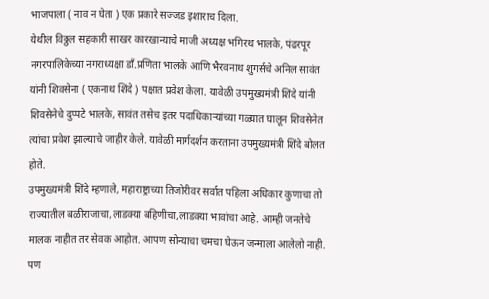भाजपाला ( नाव न घेता ) एक प्रकारे सज्जड इशाराच दिला.
येथील विठ्ठल सहकारी साखर कारखान्याचे माजी अध्यक्ष भगिरथ भालके, पंढरपूर नगरपालिकेच्या नगराध्यक्षा डाँ.प्रणिता भालके आणि भैरवनाथ शुगर्सचे अनिल सावंत यांनी शिवसेना ( एकनाथ शिंदे ) पक्षात प्रवेश केला. यावेळी उपमुख्यमंत्री शिंदे यांनी शिवसेनेचे दुप्पटे भालके, सावंत तसेच इतर पदाधिकाऱ्यांच्या गळ्यात घालून शिवसेनेत त्यांचा प्रवेश झाल्याचे जाहीर केले. यावेळी मार्गदर्शन करताना उपमुख्यमंत्री शिंदे बोलत होते.
उपमुख्यमंत्री शिंदे म्हणाले, महाराष्ट्राच्या तिजोरीवर सर्वात पहिला अधिकार कुणाचा तो राज्यातील बळीराजाचा,लाडक्या बहिणीचा,लाडक्या भावांचा आहे. आम्ही जनतेचे मालक नाहीत तर सेवक आहोत. आपण सोन्याचा चमचा घेऊन जन्माला आलेलो नाही. पण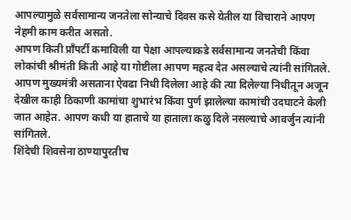आपल्यामुळे सर्वसामान्य जनतेला सोन्याचे दिवस कसे येतील या विचाराने आपण नेहमी काम करीत असतो.
आपण किती प्राँपर्टी कमाविली या पेक्षा आपल्याकडे सर्वसामान्य जनतेची किंवा लोकांची श्रीमंती किती आहे या गोष्टीला आपण महत्व देत असल्याचे त्यांनी सांगितले. आपण मुख्यमंत्री असताना ऐवढा निधी दिलेला आहे की त्या दिलेल्या निधीतून अजून देखील काही ठिकाणी कामांचा शुभारंभ किंवा पुर्ण झालेल्या कामांची उदघाटने केली जात आहेत. आपण कधी या हाताचे या हाताला कळु दिले नसल्याचे आवर्जुन त्यांनी सांगितले.
शिंदेची शिवसेना ठाण्यापुरतीच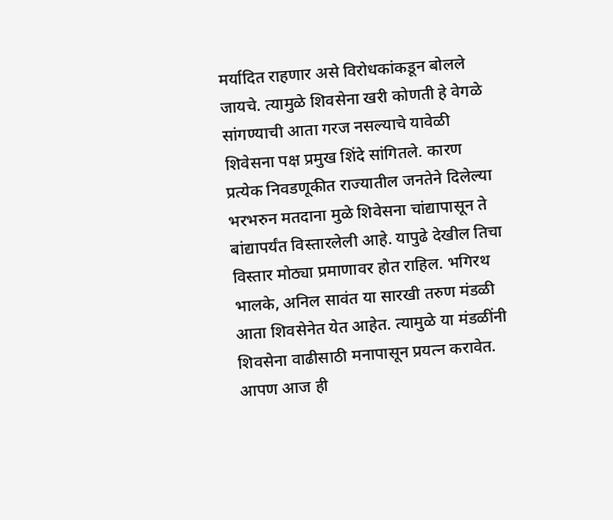मर्यादित राहणार असे विरोधकांकडून बोलले जायचे. त्यामुळे शिवसेना खरी कोणती हे वेगळे सांगण्याची आता गरज नसल्याचे यावेळी शिवेसना पक्ष प्रमुख शिंदे सांगितले. कारण प्रत्येक निवडणूकीत राज्यातील जनतेने दिलेल्या भरभरुन मतदाना मुळे शिवेसना चांद्यापासून ते बांद्यापर्यंत विस्तारलेली आहे. यापुढे देखील तिचा विस्तार मोठ्या प्रमाणावर होत राहिल. भगिरथ भालके, अनिल सावंत या सारखी तरुण मंडळी आता शिवसेनेत येत आहेत. त्यामुळे या मंडळींनी शिवसेना वाढीसाठी मनापासून प्रयत्न करावेत. आपण आज ही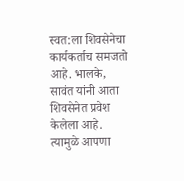स्वत:ला शिवसेनेचा कार्यकर्ताच समजतो आहे. भालके, सावंत यांनी आता शिवसेनेत प्रवेश केलेला आहे. त्यामुळे आपणा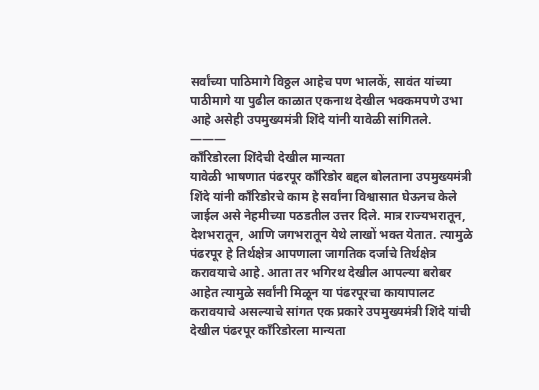सर्वांच्या पाठिमागे विठ्ठल आहेच पण भालकें, सावंत यांच्या पाठीमागे या पुढील काळात एकनाथ देखील भक्कमपणे उभा आहे असेही उपमुख्यमंत्री शिंदे यांनी यावेळी सांगितले.
———
काँरिडोरला शिंदेची देखील मान्यता
यावेळी भाषणात पंढरपूर काँरिडोर बद्दल बोलताना उपमुख्यमंत्री शिंदे यांनी काँरिडोरचे काम हे सर्वांना विश्वासात घेऊनच केले जाईल असे नेहमीच्या पठडतील उत्तर दिले. मात्र राज्यभरातून, देशभरातून, आणि जगभरातून येथे लाखों भक्त येतात. त्यामुळे पंढरपूर हे तिर्थक्षेत्र आपणाला जागतिक दर्जाचे तिर्थक्षेत्र करावयाचे आहे. आता तर भगिरथ देखील आपल्या बरोबर आहेत त्यामुळे सर्वांनी मिळून या पंढरपूरचा कायापालट करावयाचे असल्याचे सांगत एक प्रकारे उपमुख्यमंत्री शिंदे यांची देखील पंढरपूर काँरिडोरला मान्यता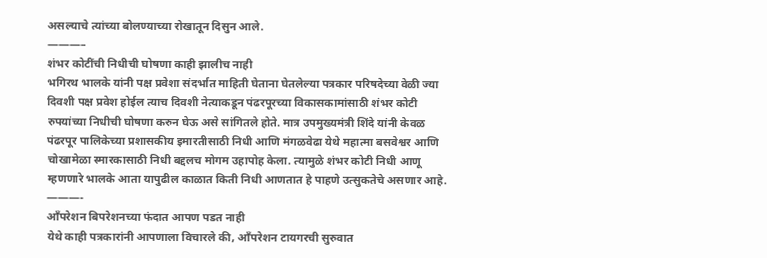असल्याचे त्यांच्या बोलण्याच्या रोखातून दिसुन आले.
———–
शंभर कोटींची निधीची घोषणा काही झालीच नाही
भगिरथ भालके यांनी पक्ष प्रवेशा संदर्भात माहिती घेताना घेतलेल्या पत्रकार परिषदेच्या वेळी ज्या दिवशी पक्ष प्रवेश होईल त्याच दिवशी नेत्याकडून पंढरपूरच्या विकासकामांसाठी शंभर कोटी रुपयांच्या निधीची घोषणा करुन घेऊ असे सांगितले होते. मात्र उपमुख्यमंत्री शिंदे यांनी केवळ पंढरपूर पालिकेच्या प्रशासकीय इमारतीसाठी निधी आणि मंगळवेढा येथे महात्मा बसवेश्वर आणि चोखामेळा स्मारकासाठी निधी बद्दलच मोगम उहापोह केला. त्यामुळे शंभर कोटी निधी आणू म्हणणारे भालके आता यापुढील काळात किती निधी आणतात हे पाहणे उत्सुकतेचे असणार आहे.
———-
आँपरेशन बिपरेशनच्या फंदात आपण पडत नाही
येथे काही पत्रकारांनी आपणाला विचारले की, आँपरेशन टायगरची सुरुवात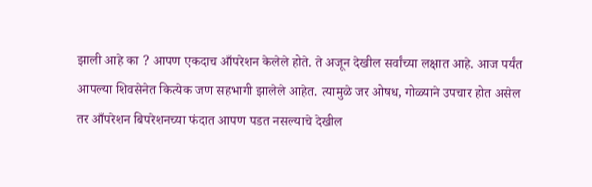झाली आहे का ? आपण एकदाच आँपरेशन केलेले होते. ते अजून देखील सर्वांच्या लक्षात आहे. आज पर्यंत आपल्या शिवसेनेत कित्येक जण सहभागी झालेले आहेत. त्यामुळे जर ओषध, गोळ्याने उपचार होत असेल तर आँपरेशन बिपरेशनच्या फंदात आपण पडत नसल्याचे देखील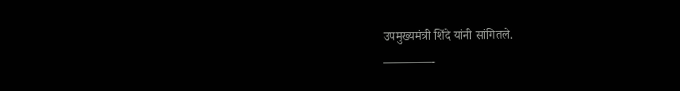उपमुख्यमंत्री शिंदे यांनी सांगितले.
————-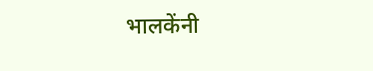भालकेंनी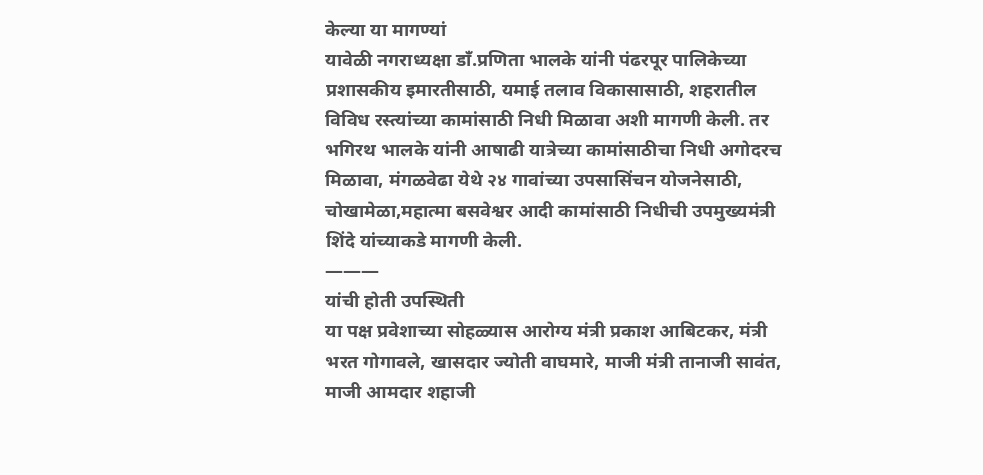केल्या या मागण्यां
यावेळी नगराध्यक्षा डाँ.प्रणिता भालके यांनी पंढरपूर पालिकेच्या प्रशासकीय इमारतीसाठी, यमाई तलाव विकासासाठी, शहरातील विविध रस्त्यांच्या कामांसाठी निधी मिळावा अशी मागणी केली. तर भगिरथ भालके यांनी आषाढी यात्रेच्या कामांसाठीचा निधी अगोदरच मिळावा, मंगळवेढा येथे २४ गावांच्या उपसासिंचन योजनेसाठी, चोखामेळा,महात्मा बसवेश्वर आदी कामांसाठी निधीची उपमुख्यमंत्री शिंदे यांच्याकडे मागणी केली.
———
यांची होती उपस्थिती
या पक्ष प्रवेशाच्या सोहळ्यास आरोग्य मंत्री प्रकाश आबिटकर, मंत्री भरत गोगावले, खासदार ज्योती वाघमारे, माजी मंत्री तानाजी सावंत, माजी आमदार शहाजी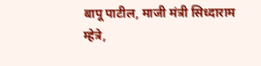बापू पाटील, माजी मंत्री सिध्दाराम म्हेत्रे,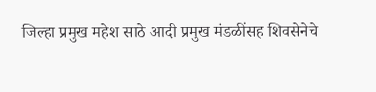जिल्हा प्रमुख महेश साठे आदी प्रमुख मंडळींसह शिवसेनेचे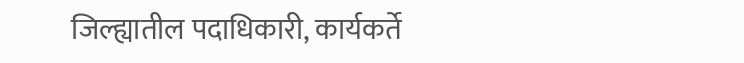जिल्ह्यातील पदाधिकारी, कार्यकर्ते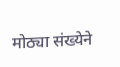मोठ्या संख्येने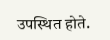उपस्थित होते.